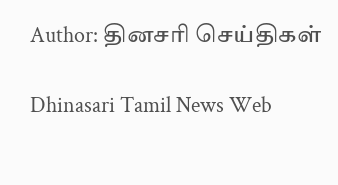Author: தினசரி செய்திகள்

Dhinasari Tamil News Web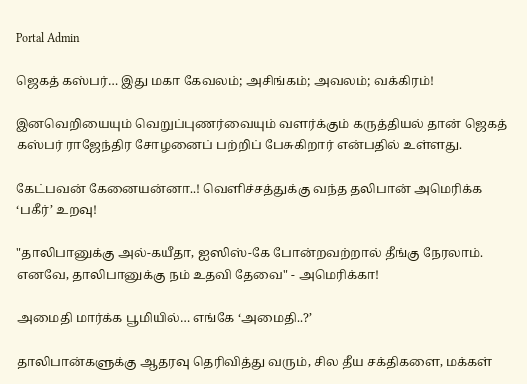Portal Admin

ஜெகத் கஸ்பர்… இது மகா கேவலம்; அசிங்கம்; அவலம்; வக்கிரம்!

இனவெறியையும் வெறுப்புணர்வையும் வளர்க்கும் கருத்தியல் தான் ஜெகத் கஸ்பர் ராஜேந்திர சோழனைப் பற்றிப் பேசுகிறார் என்பதில் உள்ளது.

கேட்பவன் கேனையன்னா..! வெளிச்சத்துக்கு வந்த தலிபான் அமெரிக்க ‘பகீர்’ உறவு!

"தாலிபானுக்கு அல்-கயீதா, ஐஸிஸ்-கே போன்றவற்றால் தீங்கு நேரலாம். எனவே, தாலிபானுக்கு நம் உதவி தேவை" - அமெரிக்கா!

அமைதி மார்க்க பூமியில்… எங்கே ‘அமைதி..?’

தாலிபான்களுக்கு ஆதரவு தெரிவித்து வரும், சில தீய சக்திகளை, மக்கள்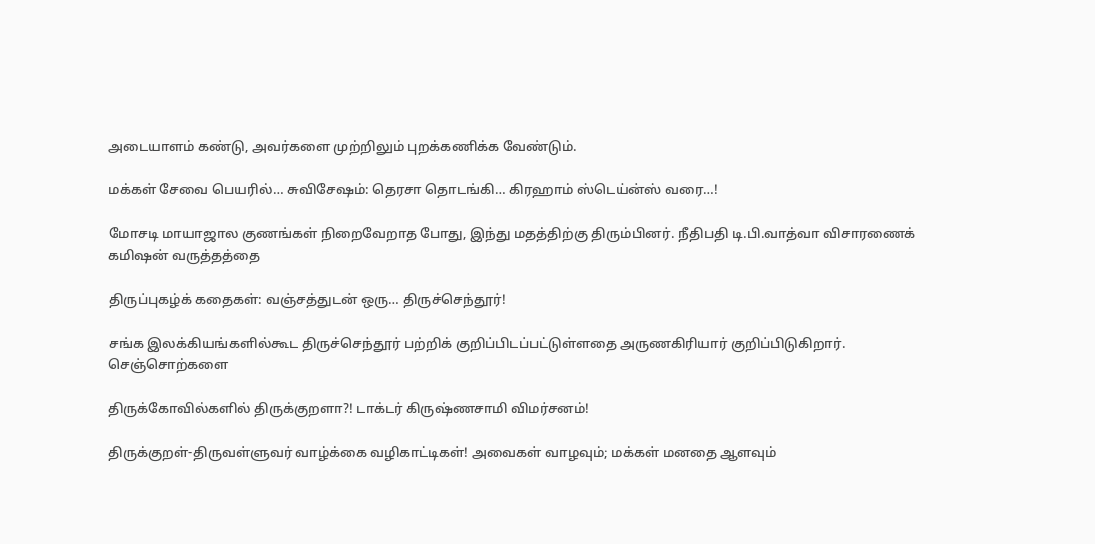அடையாளம் கண்டு, அவர்களை முற்றிலும் புறக்கணிக்க வேண்டும்.

மக்கள் சேவை பெயரில்… சுவிசேஷம்: தெரசா தொடங்கி… கிரஹாம் ஸ்டெய்ன்ஸ் வரை…!

மோசடி மாயாஜால குணங்கள் நிறைவேறாத போது, இந்து மதத்திற்கு திரும்பினர். நீதிபதி டி.பி.வாத்வா விசாரணைக் கமிஷன் வருத்தத்தை

திருப்புகழ்க் கதைகள்: வஞ்சத்துடன் ஒரு… திருச்செந்தூர்!

சங்க இலக்கியங்களில்கூட திருச்செந்தூர் பற்றிக் குறிப்பிடப்பட்டுள்ளதை அருணகிரியார் குறிப்பிடுகிறார். செஞ்சொற்களை

திருக்கோவில்களில் திருக்குறளா?! டாக்டர் கிருஷ்ணசாமி விமர்சனம்!

திருக்குறள்-திருவள்ளுவர் வாழ்க்கை வழிகாட்டிகள்! அவைகள் வாழவும்; மக்கள் மனதை ஆளவும்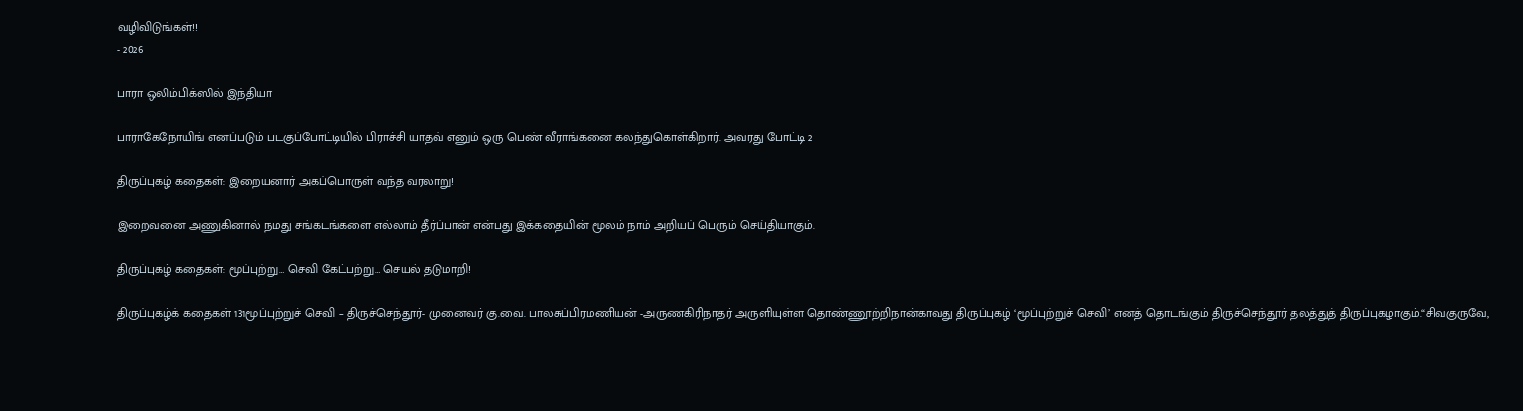வழிவிடுங்கள்!!
- 2026

பாரா ஒலிம்பிக்ஸில் இந்தியா

பாராகேநோயிங் எனப்படும் படகுப்போட்டியில் பிராச்சி யாதவ் எனும் ஒரு பெண் வீராங்கனை கலந்துகொள்கிறார். அவரது போட்டி 2

திருப்புகழ் கதைகள்: இறையனார் அகப்பொருள் வந்த வரலாறு!

இறைவனை அணுகினால் நமது சங்கடங்களை எல்லாம் தீர்ப்பான் என்பது இக்கதையின் மூலம் நாம் அறியப் பெரும் செய்தியாகும்.

திருப்புகழ் கதைகள்: மூப்புற்று… செவி கேட்பற்று… செயல் தடுமாறி!

திருப்புகழ்க் கதைகள் 131மூப்புற்றுச் செவி – திருச்செந்தூர்- முனைவர் கு.வை. பாலசுப்பிரமணியன் -அருணகிரிநாதர் அருளியுள்ள தொண்ணூற்றிநான்காவது திருப்புகழ் ‘மூப்புற்றுச் செவி’ எனத் தொடங்கும் திருச்செந்தூர் தலத்துத் திருப்புகழாகும்.“சிவகுருவே,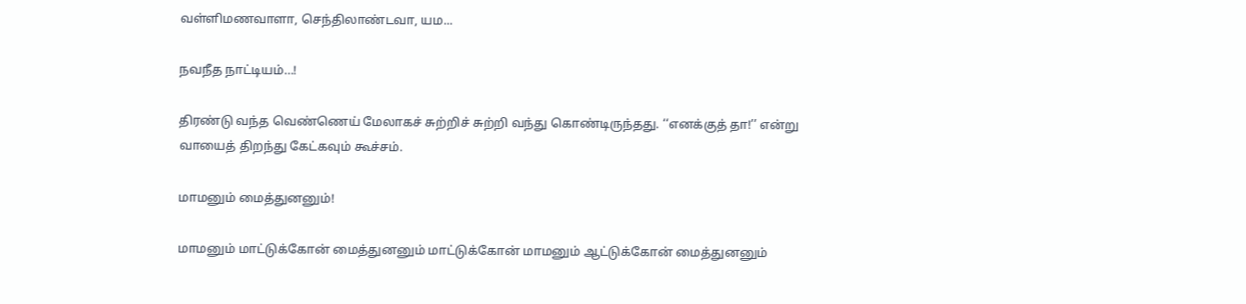வள்ளிமணவாளா, செந்திலாண்டவா, யம...

நவநீத நாட்டியம்…!

திரண்டு வந்த வெண்ணெய் மேலாகச் சுற்றிச் சுற்றி வந்து கொண்டிருந்தது. ‘‘எனக்குத் தா!’’ என்று வாயைத் திறந்து கேட்கவும் கூச்சம்.

மாமனும் மைத்துனனும்!

மாமனும் மாட்டுக்கோன் மைத்துனனும் மாட்டுக்கோன் மாமனும் ஆட்டுக்கோன் மைத்துனனும்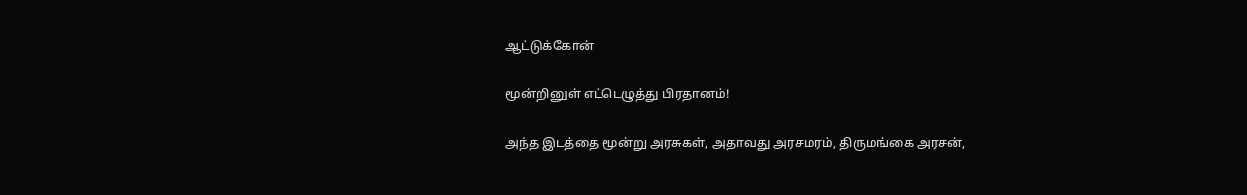ஆட்டுக்கோன்

மூன்றினுள் எட்டெழுத்து பிரதானம்!

அந்த இடத்தை மூன்று அரசுகள், அதாவது அரசமரம், திருமங்கை அரசன்,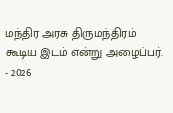மந்திர அரசு திருமந்திரம் கூடிய இடம் என்று அழைப்பர்.
- 2026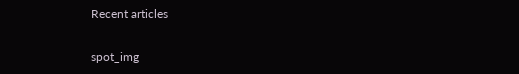Recent articles

spot_img